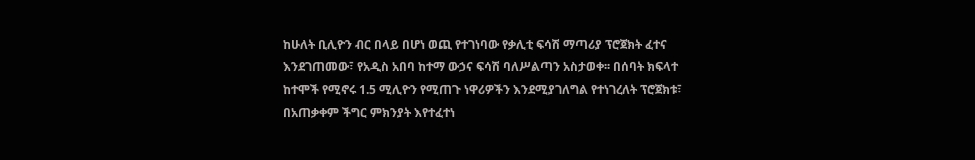ከሁለት ቢሊዮን ብር በላይ በሆነ ወጪ የተገነባው የቃሊቲ ፍሳሽ ማጣሪያ ፕሮጀክት ፈተና እንደገጠመው፣ የአዲስ አበባ ከተማ ውኃና ፍሳሽ ባለሥልጣን አስታወቀ፡፡ በሰባት ክፍላተ ከተሞች የሚኖሩ 1.5 ሚሊዮን የሚጠጉ ነዋሪዎችን እንደሚያገለግል የተነገረለት ፕሮጀክቱ፣ በአጠቃቀም ችግር ምክንያት እየተፈተነ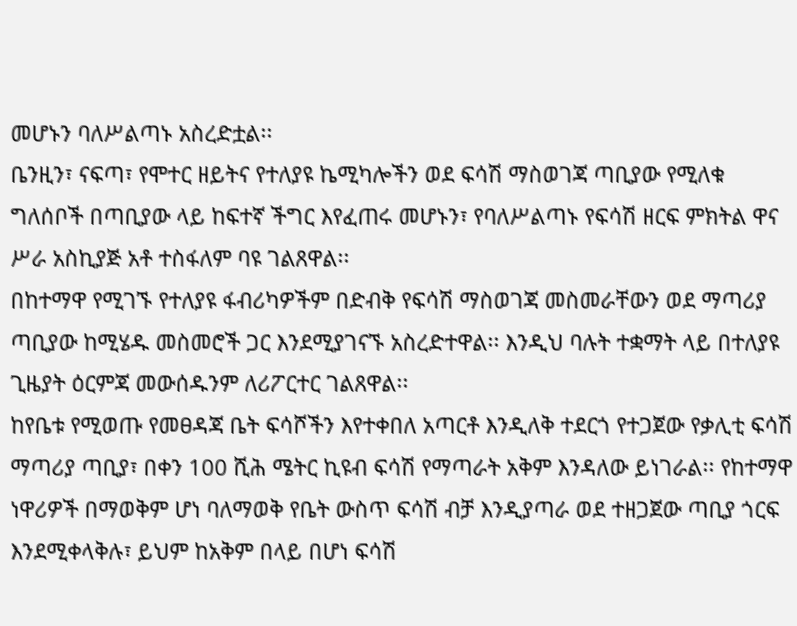መሆኑን ባለሥልጣኑ አስረድቷል፡፡
ቤንዚን፣ ናፍጣ፣ የሞተር ዘይትና የተለያዩ ኬሚካሎችን ወደ ፍሳሽ ማስወገጃ ጣቢያው የሚለቁ ግለሰቦች በጣቢያው ላይ ከፍተኛ ችግር እየፈጠሩ መሆኑን፣ የባለሥልጣኑ የፍሳሽ ዘርፍ ምክትል ዋና ሥራ አስኪያጅ አቶ ተስፋለም ባዩ ገልጸዋል፡፡
በከተማዋ የሚገኙ የተለያዩ ፋብሪካዎችም በድብቅ የፍሳሽ ማስወገጃ መስመራቸውን ወደ ማጣሪያ ጣቢያው ከሚሄዱ መስመሮች ጋር እንደሚያገናኙ አስረድተዋል፡፡ እንዲህ ባሉት ተቋማት ላይ በተለያዩ ጊዜያት ዕርምጃ መውሰዱንም ለሪፖርተር ገልጸዋል፡፡
ከየቤቱ የሚወጡ የመፀዳጃ ቤት ፍሳሾችን እየተቀበለ አጣርቶ እንዲለቅ ተደርጎ የተጋጀው የቃሊቲ ፍሳሽ ማጣሪያ ጣቢያ፣ በቀን 100 ሺሕ ሜትር ኪዩብ ፍሳሽ የማጣራት አቅም እንዳለው ይነገራል፡፡ የከተማዋ ነዋሪዎች በማወቅም ሆነ ባለማወቅ የቤት ውስጥ ፍሳሽ ብቻ እንዲያጣራ ወደ ተዘጋጀው ጣቢያ ጎርፍ እንደሚቀላቅሉ፣ ይህም ከአቅም በላይ በሆነ ፍሳሽ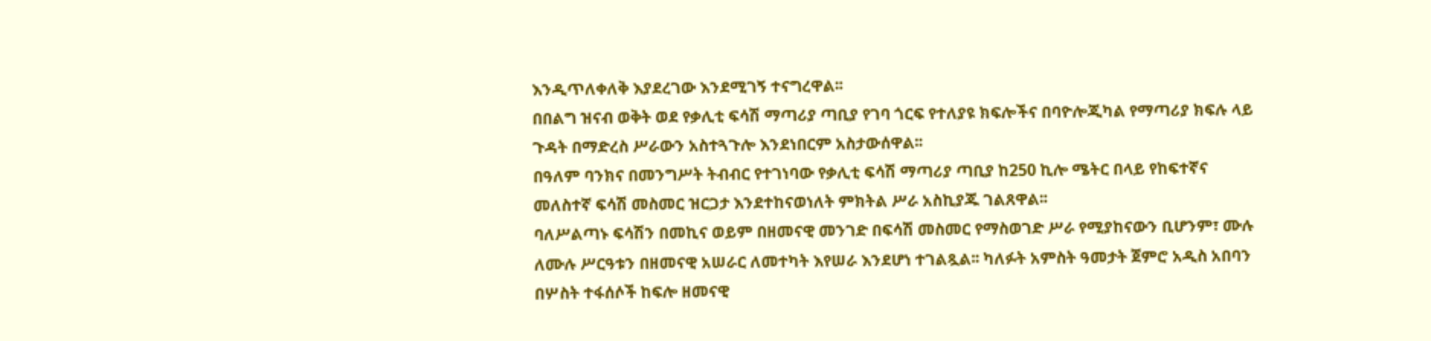እንዲጥለቀለቅ እያደረገው እንደሚገኝ ተናግረዋል፡፡
በበልግ ዝናብ ወቅት ወደ የቃሊቲ ፍሳሽ ማጣሪያ ጣቢያ የገባ ጎርፍ የተለያዩ ክፍሎችና በባዮሎጂካል የማጣሪያ ክፍሉ ላይ ጉዳት በማድረስ ሥራውን አስተጓጉሎ እንደነበርም አስታውሰዋል፡፡
በዓለም ባንክና በመንግሥት ትብብር የተገነባው የቃሊቲ ፍሳሽ ማጣሪያ ጣቢያ ከ250 ኪሎ ሜትር በላይ የከፍተኛና መለስተኛ ፍሳሽ መስመር ዝርጋታ እንደተከናወነለት ምክትል ሥራ አስኪያጁ ገልጸዋል፡፡
ባለሥልጣኑ ፍሳሽን በመኪና ወይም በዘመናዊ መንገድ በፍሳሽ መስመር የማስወገድ ሥራ የሚያከናውን ቢሆንም፣ ሙሉ ለሙሉ ሥርዓቱን በዘመናዊ አሠራር ለመተካት እየሠራ እንደሆነ ተገልጿል፡፡ ካለፉት አምስት ዓመታት ጀምሮ አዲስ አበባን በሦስት ተፋሰሶች ከፍሎ ዘመናዊ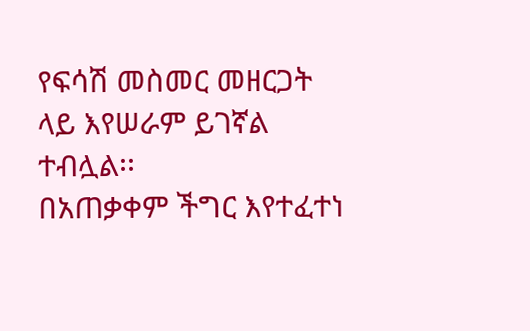የፍሳሽ መስመር መዘርጋት ላይ እየሠራም ይገኛል ተብሏል፡፡
በአጠቃቀም ችግር እየተፈተነ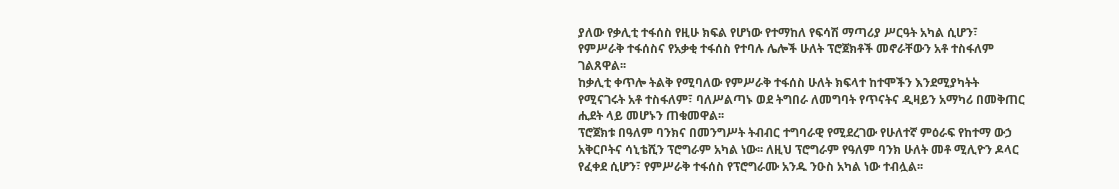ያለው የቃሊቲ ተፋሰስ የዚሁ ክፍል የሆነው የተማከለ የፍሳሽ ማጣሪያ ሥርዓት አካል ሲሆን፣ የምሥራቅ ተፋሰስና የአቃቂ ተፋሰስ የተባሉ ሌሎች ሁለት ፕሮጀክቶች መኖራቸውን አቶ ተስፋለም ገልጸዋል፡፡
ከቃሊቲ ቀጥሎ ትልቅ የሚባለው የምሥራቅ ተፋሰስ ሁለት ክፍላተ ከተሞችን እንደሚያካትት የሚናገሩት አቶ ተስፋለም፣ ባለሥልጣኑ ወደ ትግበራ ለመግባት የጥናትና ዲዛይን አማካሪ በመቅጠር ሒደት ላይ መሆኑን ጠቁመዋል፡፡
ፕሮጀክቱ በዓለም ባንክና በመንግሥት ትብብር ተግባራዊ የሚደረገው የሁለተኛ ምዕራፍ የከተማ ውኃ አቅርቦትና ሳኒቴሺን ፕሮግራም አካል ነው፡፡ ለዚህ ፕሮግራም የዓለም ባንክ ሁለት መቶ ሚሊዮን ዶላር የፈቀደ ሲሆን፣ የምሥራቅ ተፋሰስ የፕሮግራሙ አንዱ ንዑስ አካል ነው ተብሏል፡፡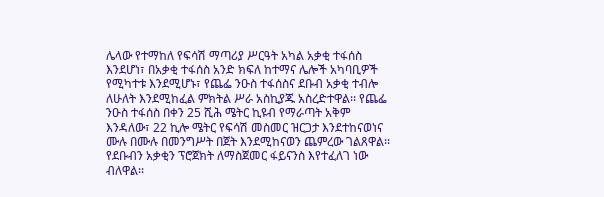ሌላው የተማከለ የፍሳሽ ማጣሪያ ሥርዓት አካል አቃቂ ተፋሰስ እንደሆነ፣ በአቃቂ ተፋሰስ አንድ ክፍለ ከተማና ሌሎች አካባቢዎች የሚካተቱ እንደሚሆኑ፣ የጨፌ ንዑስ ተፋሰስና ደቡብ አቃቂ ተብሎ ለሁለት እንደሚከፈል ምክትል ሥራ አስኪያጁ አስረድተዋል፡፡ የጨፌ ንዑስ ተፋሰስ በቀን 25 ሺሕ ሜትር ኪዩብ የማራጣት አቅም እንዳለው፣ 22 ኪሎ ሜትር የፍሳሽ መስመር ዝርጋታ እንደተከናወነና ሙሉ በሙሉ በመንግሥት በጀት እንደሚከናወን ጨምረው ገልጸዋል፡፡ የደቡብን አቃቂን ፕሮጀክት ለማስጀመር ፋይናንስ እየተፈለገ ነው ብለዋል፡፡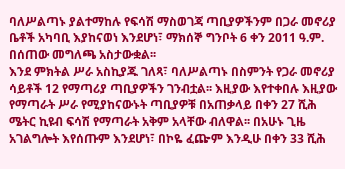ባለሥልጣኑ ያልተማከሉ የፍሳሽ ማስወገጃ ጣቢያዎችንም በጋራ መኖሪያ ቤቶች አካባቢ እያከናወነ እንደሆነ፣ ማክሰኞ ግንቦት 6 ቀን 2011 ዓ.ም. በሰጠው መግለጫ አስታውቋል፡፡
እንደ ምክትል ሥራ አስኪያጁ ገለጻ፣ ባለሥልጣኑ በስምንት የጋራ መኖሪያ ሳይቶች 12 የማጣሪያ ጣቢያዎችን ገንብቷል፡፡ እዚያው እየተቀበሉ እዚያው የማጣራት ሥራ የሚያከናውኑት ጣቢያዎቹ በአጠቃላይ በቀን 27 ሺሕ ሜትር ኪዩብ ፍሳሽ የማጣራት አቅም አላቸው ብለዋል፡፡ በአሁኑ ጊዜ አገልግሎት እየሰጡም እንደሆነ፣ በኮዬ ፈጬም እንዲሁ በቀን 33 ሺሕ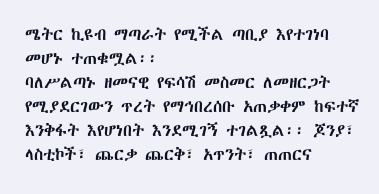ሜትር ኪዩብ ማጣራት የሚችል ጣቢያ እየተገነባ መሆኑ ተጠቁሟል፡፡
ባለሥልጣኑ ዘመናዊ የፍሳሽ መስመር ለመዘርጋት የሚያደርገውን ጥረት የማኅበረሰቡ አጠቃቀም ከፍተኛ እንቅፋት እየሆነበት እንደሚገኝ ተገልጿል፡፡ ጆንያ፣ ላስቲኮች፣ ጨርቃ ጨርቅ፣ አጥንት፣ ጠጠርና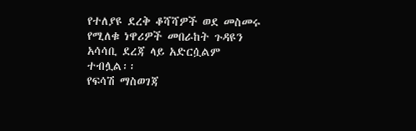የተለያዩ ደረቅ ቆሻሻዎች ወደ መስመሩ የሚለቁ ነዋሪዎች መበራከት ጉዳዩን አሳሳቢ ደረጃ ላይ አድርሷልም ተብሏል፡፡
የፍሳሽ ማስወገጃ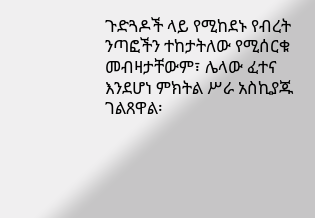ጉድጓዶች ላይ የሚከደኑ የብረት ንጣፎችን ተከታትለው የሚሰርቁ መብዛታቸውም፣ ሌላው ፈተና እንደሆነ ምክትል ሥራ አስኪያጁ ገልጸዋል፡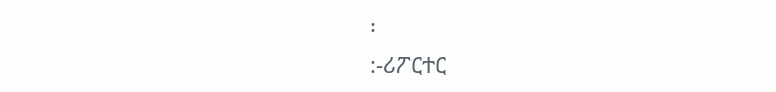፡
:-ሪፖርተር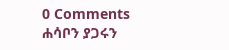0 Comments
ሐሳቦን ያጋሩን